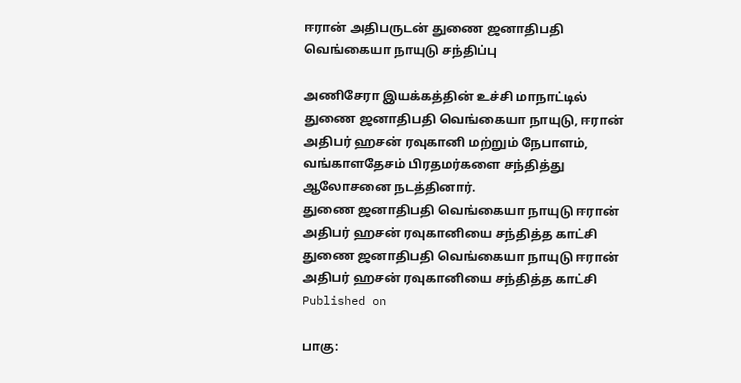ஈரான் அதிபருடன் துணை ஜனாதிபதி வெங்கையா நாயுடு சந்திப்பு

அணிசேரா இயக்கத்தின் உச்சி மாநாட்டில் துணை ஜனாதிபதி வெங்கையா நாயுடு, ஈரான் அதிபர் ஹசன் ரவுகானி மற்றும் நேபாளம், வங்காளதேசம் பிரதமர்களை சந்தித்து ஆலோசனை நடத்தினார்.
துணை ஜனாதிபதி வெங்கையா நாயுடு ஈரான் அதிபர் ஹசன் ரவுகானியை சந்தித்த காட்சி
துணை ஜனாதிபதி வெங்கையா நாயுடு ஈரான் அதிபர் ஹசன் ரவுகானியை சந்தித்த காட்சி
Published on

பாகு: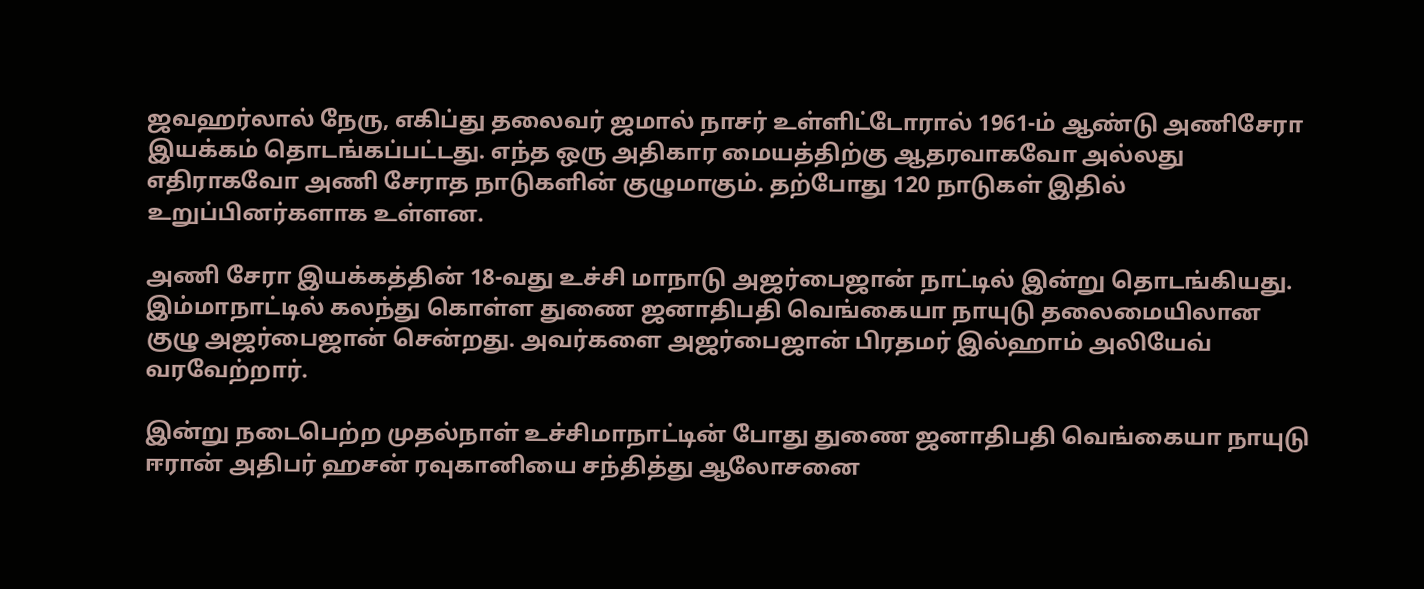ஜவஹர்லால் நேரு, எகிப்து தலைவர் ஜமால் நாசர் உள்ளிட்டோரால் 1961-ம் ஆண்டு அணிசேரா இயக்கம் தொடங்கப்பட்டது. எந்த ஒரு அதிகார மையத்திற்கு ஆதரவாகவோ அல்லது எதிராகவோ அணி சேராத நாடுகளின் குழுமாகும். தற்போது 120 நாடுகள் இதில் உறுப்பினர்களாக உள்ளன.

அணி சேரா இயக்கத்தின் 18-வது உச்சி மாநாடு அஜர்பைஜான் நாட்டில் இன்று தொடங்கியது. இம்மாநாட்டில் கலந்து கொள்ள துணை ஜனாதிபதி வெங்கையா நாயுடு தலைமையிலான குழு அஜர்பைஜான் சென்றது. அவர்களை அஜர்பைஜான் பிரதமர் இல்ஹாம் அலியேவ் வரவேற்றார்.

இன்று நடைபெற்ற முதல்நாள் உச்சிமாநாட்டின் போது துணை ஜனாதிபதி வெங்கையா நாயுடு ஈரான் அதிபர் ஹசன் ரவுகானியை சந்தித்து ஆலோசனை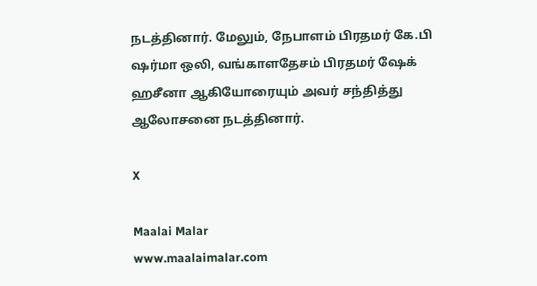நடத்தினார். மேலும், நேபாளம் பிரதமர் கே.பி ஷர்மா ஒலி, வங்காளதேசம் பிரதமர் ஷேக் ஹசீனா ஆகியோரையும் அவர் சந்தித்து ஆலோசனை நடத்தினார்.

X

Maalai Malar
www.maalaimalar.com